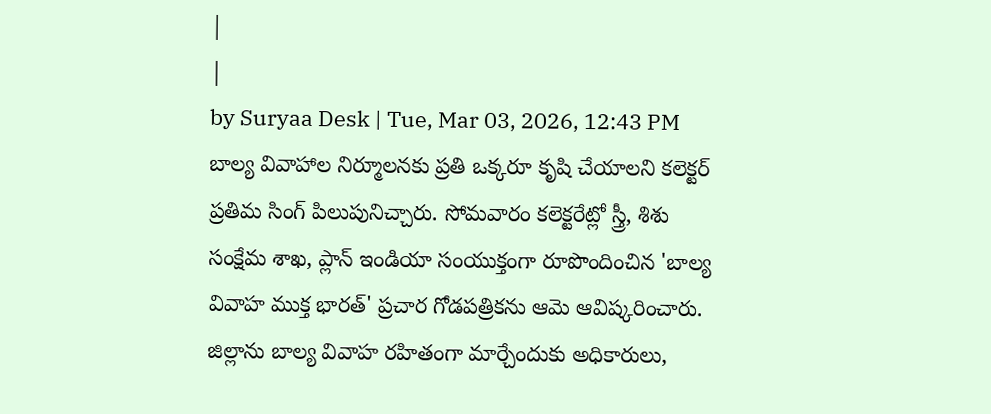|
|
by Suryaa Desk | Tue, Mar 03, 2026, 12:43 PM
బాల్య వివాహాల నిర్మూలనకు ప్రతి ఒక్కరూ కృషి చేయాలని కలెక్టర్ ప్రతిమ సింగ్ పిలుపునిచ్చారు. సోమవారం కలెక్టరేట్లో స్త్రీ, శిశు సంక్షేమ శాఖ, ప్లాన్ ఇండియా సంయుక్తంగా రూపొందించిన 'బాల్య వివాహ ముక్త భారత్' ప్రచార గోడపత్రికను ఆమె ఆవిష్కరించారు. జిల్లాను బాల్య వివాహ రహితంగా మార్చేందుకు అధికారులు,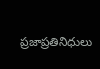ప్రజాప్రతినిధులు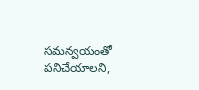సమన్వయంతో పనిచేయాలని,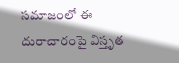సమాజంలో ఈ దురాచారంపై విస్తృత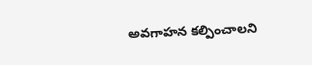అవగాహన కల్పించాలని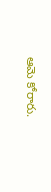ఆమె కోరారు.